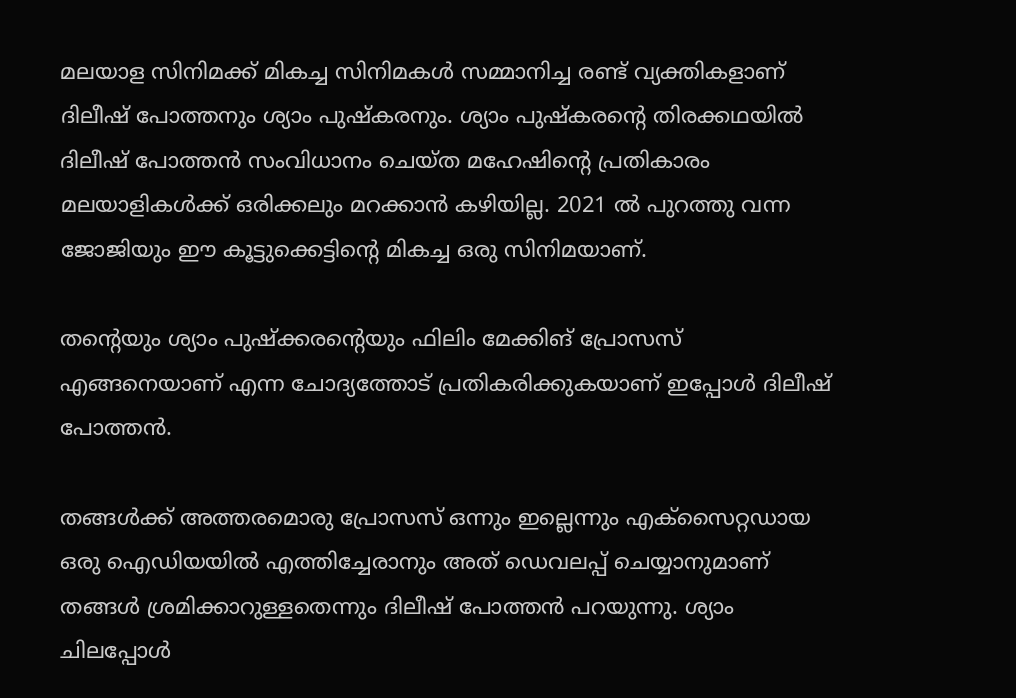മലയാള സിനിമക്ക് മികച്ച സിനിമകള്‍ സമ്മാനിച്ച രണ്ട് വ്യക്തികളാണ് ദിലീഷ് പോത്തനും ശ്യാം പുഷ്‌കരനും. ശ്യാം പുഷ്‌കരന്റെ തിരക്കഥയില്‍ ദിലീഷ് പോത്തന്‍ സംവിധാനം ചെയ്ത മഹേഷിന്റെ പ്രതികാരം മലയാളികള്‍ക്ക് ഒരിക്കലും മറക്കാന്‍ കഴിയില്ല. 2021 ല്‍ പുറത്തു വന്ന ജോജിയും ഈ കൂട്ടുക്കെട്ടിന്റെ മികച്ച ഒരു സിനിമയാണ്.

തന്റെയും ശ്യാം പുഷ്‌ക്കരന്റെയും ഫിലിം മേക്കിങ് പ്രോസസ് എങ്ങനെയാണ് എന്ന ചോദ്യത്തോട് പ്രതികരിക്കുകയാണ് ഇപ്പോള്‍ ദിലീഷ് പോത്തന്‍.

തങ്ങള്‍ക്ക് അത്തരമൊരു പ്രോസസ് ഒന്നും ഇല്ലെന്നും എക്‌സൈറ്റഡായ ഒരു ഐഡിയയില്‍ എത്തിച്ചേരാനും അത് ഡെവലപ്പ് ചെയ്യാനുമാണ് തങ്ങള്‍ ശ്രമിക്കാറുള്ളതെന്നും ദിലീഷ് പോത്തന്‍ പറയുന്നു. ശ്യാം ചിലപ്പോള്‍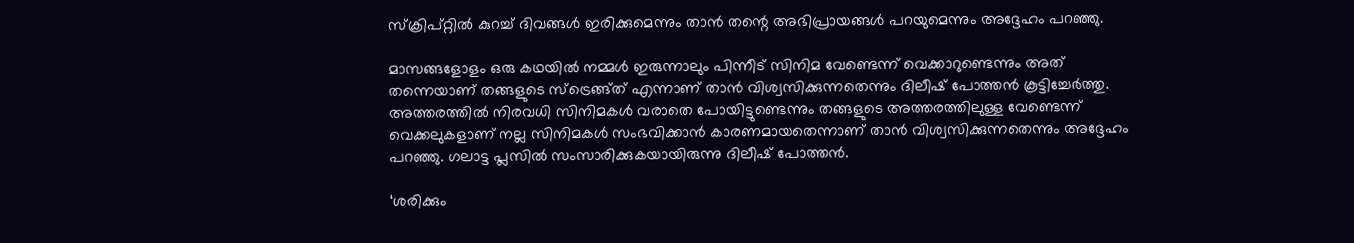സ്‌ക്രിപ്റ്റില്‍ കുറച്ച് ദിവങ്ങള്‍ ഇരിക്കുമെന്നും താന്‍ തന്റെ അഭിപ്രായങ്ങള്‍ പറയുമെന്നും അദ്ദേഹം പറഞ്ഞു.

മാസങ്ങളോളം ഒരു കഥയില്‍ നമ്മള്‍ ഇരുന്നാലും പിന്നീട് സിനിമ വേണ്ടെന്ന് വെക്കാറുണ്ടെന്നും അത് തന്നെയാണ് തങ്ങളുടെ സ്‌ട്രെങ്ങ്ത് എന്നാണ് താന്‍ വിശ്വസിക്കുന്നതെന്നും ദിലീഷ് പോത്തന്‍ കൂട്ടിച്ചേര്‍ത്തു. അത്തരത്തില്‍ നിരവധി സിനിമകള്‍ വരാതെ പോയിട്ടുണ്ടെന്നും തങ്ങളുടെ അത്തരത്തിലുള്ള വേണ്ടെന്ന് വെക്കലുകളാണ് നല്ല സിനിമകള്‍ സംഭവിക്കാന്‍ കാരണമായതെന്നാണ് താന്‍ വിശ്വസിക്കുന്നതെന്നും അദ്ദേഹം പറഞ്ഞു. ഗലാട്ട പ്ലസില്‍ സംസാരിക്കുകയായിരുന്നു ദിലീഷ് പോത്തന്‍.

‘ശരിക്കും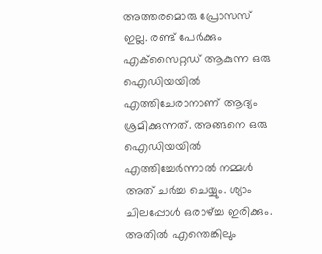അത്തരമൊരു പ്രോസസ് ഇല്ല. രണ്ട് പേര്‍ക്കും എക്‌സൈറ്റഡ് ആകുന്ന ഒരു ഐഡിയയില്‍ എത്തിചേരാനാണ് ആദ്യം ശ്രമിക്കുന്നത്. അങ്ങനെ ഒരു ഐഡിയയില്‍ എത്തിച്ചേര്‍ന്നാല്‍ നമ്മള്‍ അത് ചര്‍ച്ച ചെയ്യും. ശ്യാം ചിലപ്പോള്‍ ഒരാഴ്ച്ച ഇരിക്കും. അതില്‍ എന്തെങ്കിലും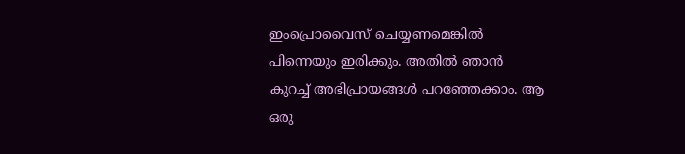ഇംപ്രൊവൈസ് ചെയ്യണമെങ്കില്‍ പിന്നെയും ഇരിക്കും. അതില്‍ ഞാന്‍ കുറച്ച് അഭിപ്രായങ്ങള്‍ പറഞ്ഞേക്കാം. ആ ഒരു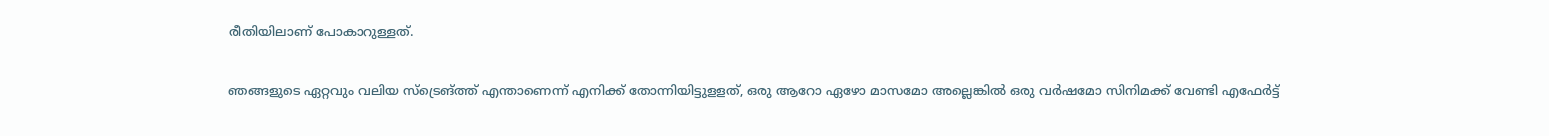രീതിയിലാണ് പോകാറുള്ളത്.

ഞങ്ങളുടെ ഏറ്റവും വലിയ സ്‌ട്രെങ്ത്ത് എന്താണെന്ന് എനിക്ക് തോന്നിയിട്ടുളളത്, ഒരു ആറോ ഏഴോ മാസമോ അല്ലെങ്കില്‍ ഒരു വര്‍ഷമോ സിനിമക്ക് വേണ്ടി എഫേര്‍ട്ട്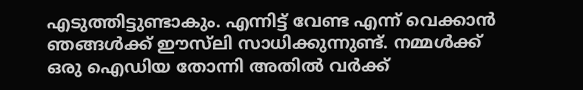എടുത്തിട്ടുണ്ടാകും. എന്നിട്ട് വേണ്ട എന്ന് വെക്കാന്‍ ഞങ്ങള്‍ക്ക് ഈസ്‌ലി സാധിക്കുന്നുണ്ട്. നമ്മള്‍ക്ക് ഒരു ഐഡിയ തോന്നി അതില്‍ വര്‍ക്ക്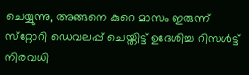ചെയ്യുന്നു, അങ്ങനെ കുറെ മാസം ഇരുന്ന് സ്‌റ്റോറി ഡെവലപ്പ് ചെയ്തിട്ട് ഉദേശിച്ച റിസള്‍ട്ട് നിരവധി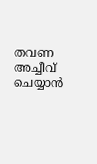തവണ അച്ചീവ് ചെയ്യാന്‍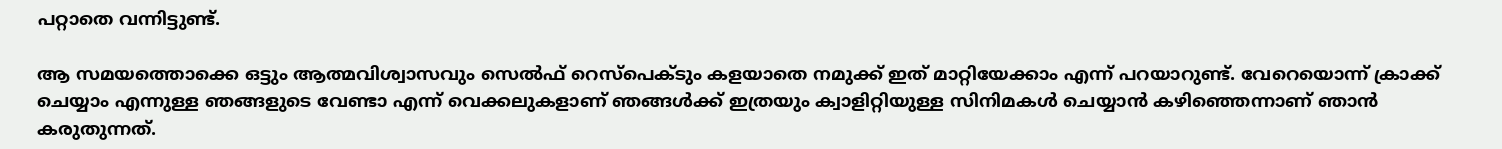പറ്റാതെ വന്നിട്ടുണ്ട്.

ആ സമയത്തൊക്കെ ഒട്ടും ആത്മവിശ്വാസവും സെല്‍ഫ് റെസ്‌പെക്ടും കളയാതെ നമുക്ക് ഇത് മാറ്റിയേക്കാം എന്ന് പറയാറുണ്ട്. വേറെയൊന്ന് ക്രാക്ക് ചെയ്യാം എന്നുള്ള ഞങ്ങളുടെ വേണ്ടാ എന്ന് വെക്കലുകളാണ് ഞങ്ങള്‍ക്ക് ഇത്രയും ക്വാളിറ്റിയുള്ള സിനിമകള്‍ ചെയ്യാന്‍ കഴിഞ്ഞെന്നാണ് ഞാന്‍ കരുതുന്നത്.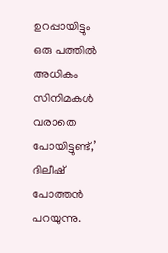ഉറപ്പായിട്ടും ഒരു പത്തില്‍ അധികം സിനിമകള്‍ വരാതെ പോയിട്ടുണ്ട്,’ ദിലീഷ് പോത്തന്‍ പറയുന്നു.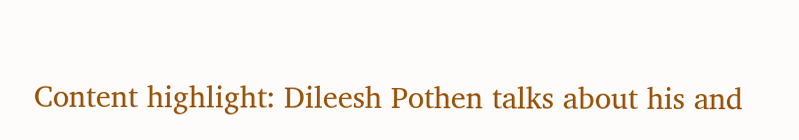Content highlight: Dileesh Pothen talks about his and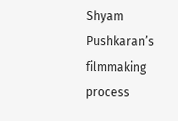Shyam Pushkaran’s filmmaking process